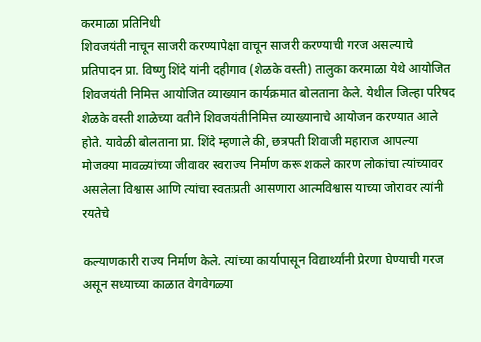करमाळा प्रतिनिधी
शिवजयंती नाचून साजरी करण्यापेक्षा वाचून साजरी करण्याची गरज असल्याचे प्रतिपादन प्रा. विष्णु शिंदे यांनी दहीगाव (शेळके वस्ती) तालुका करमाळा येथे आयोजित शिवजयंती निमित्त आयोजित व्याख्यान कार्यक्रमात बोलताना केले. येथील जिल्हा परिषद शेळके वस्ती शाळेच्या वतीने शिवजयंतीनिमित्त व्याख्यानाचे आयोजन करण्यात आले होते. यावेळी बोलताना प्रा. शिंदे म्हणाले की, छत्रपती शिवाजी महाराज आपल्या मोजक्या मावळ्यांच्या जीवावर स्वराज्य निर्माण करू शकले कारण लोकांचा त्यांच्यावर असलेला विश्वास आणि त्यांचा स्वतःप्रती आसणारा आत्मविश्वास याच्या जोरावर त्यांनी रयतेचे

कल्याणकारी राज्य निर्माण केले. त्यांच्या कार्यापासून विद्यार्थ्यांनी प्रेरणा घेण्याची गरज असून सध्याच्या काळात वेगवेगळ्या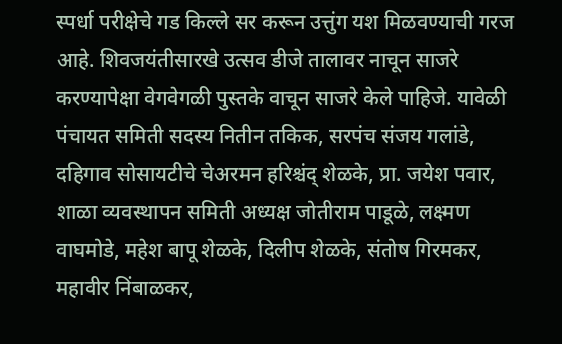स्पर्धा परीक्षेचे गड किल्ले सर करून उत्तुंग यश मिळवण्याची गरज आहे. शिवजयंतीसारखे उत्सव डीजे तालावर नाचून साजरे करण्यापेक्षा वेगवेगळी पुस्तके वाचून साजरे केले पाहिजे. यावेळी पंचायत समिती सदस्य नितीन तकिक, सरपंच संजय गलांडे, दहिगाव सोसायटीचे चेअरमन हरिश्चंद् शेळके, प्रा. जयेश पवार, शाळा व्यवस्थापन समिती अध्यक्ष जोतीराम पाडूळे, लक्ष्मण वाघमोडे, महेश बापू शेळके, दिलीप शेळके, संतोष गिरमकर, महावीर निंबाळकर,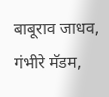बाबूराव जाधव, गंभीरे मॅडम,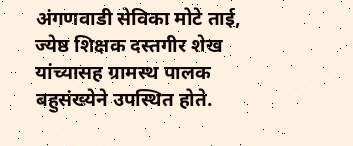अंगणवाडी सेविका मोटे ताई, ज्येष्ठ शिक्षक दस्तगीर शेख यांच्यासह ग्रामस्थ पालक बहुसंख्येने उपस्थित होते.